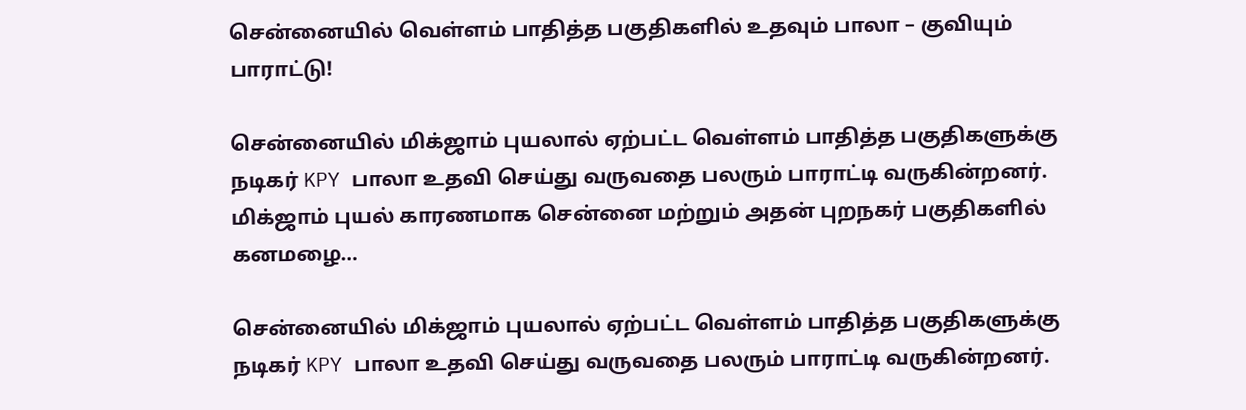சென்னையில் வெள்ளம் பாதித்த பகுதிகளில் உதவும் பாலா – குவியும் பாராட்டு!

சென்னையில் மிக்ஜாம் புயலால் ஏற்பட்ட வெள்ளம் பாதித்த பகுதிகளுக்கு நடிகர் KPY பாலா உதவி செய்து வருவதை பலரும் பாராட்டி வருகின்றனர்.  மிக்ஜாம் புயல் காரணமாக சென்னை மற்றும் அதன் புறநகர் பகுதிகளில் கனமழை…

சென்னையில் மிக்ஜாம் புயலால் ஏற்பட்ட வெள்ளம் பாதித்த பகுதிகளுக்கு நடிகர் KPY பாலா உதவி செய்து வருவதை பலரும் பாராட்டி வருகின்றனர்.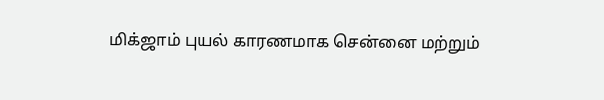மிக்ஜாம் புயல் காரணமாக சென்னை மற்றும்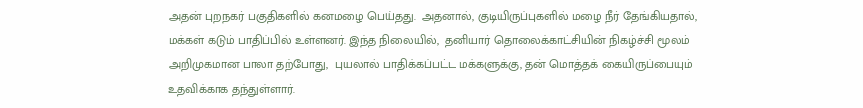அதன் புறநகர் பகுதிகளில் கனமழை பெய்தது.  அதனால், குடியிருப்புகளில் மழை நீர் தேங்கியதால், மக்கள் கடும் பாதிப்பில் உள்ளனர். இந்த நிலையில்,  தனியார் தொலைக்காட்சியின் நிகழ்ச்சி மூலம் அறிமுகமான பாலா தற்போது,  புயலால் பாதிக்கப்பட்ட மக்களுக்கு, தன் மொத்தக் கையிருப்பையும் உதவிக்காக தந்துள்ளார்.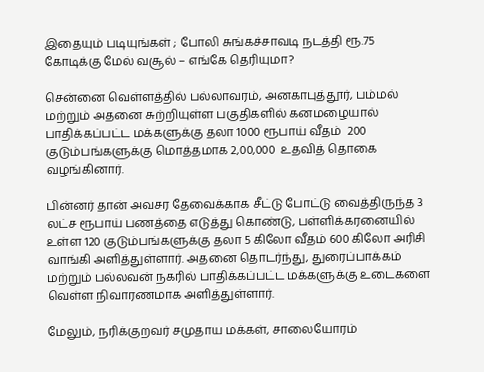இதையும் படியுங்கள் ; போலி சுங்கச்சாவடி நடத்தி ரூ.75 கோடிக்கு மேல் வசூல் – எங்கே தெரியுமா?

சென்னை வெள்ளத்தில் பல்லாவரம், அனகாபுத்தூர், பம்மல் மற்றும் அதனை சுற்றியுள்ள பகுதிகளில் கனமழையால் பாதிக்கப்பட்ட மக்களுக்கு தலா 1000 ரூபாய் வீதம்  200 குடும்பங்களுக்கு மொத்தமாக 2,00,000  உதவித் தொகை வழங்கினார்.

பின்னர் தான் அவசர தேவைக்காக சீட்டு போட்டு வைத்திருந்த 3 லட்ச ரூபாய் பணத்தை எடுத்து கொண்டு, பள்ளிக்கரனையில் உள்ள 120 குடும்பங்களுக்கு தலா 5 கிலோ வீதம் 600 கிலோ அரிசி வாங்கி அளித்துள்ளார். அதனை தொடர்ந்து, துரைப்பாக்கம் மற்றும் பல்லவன் நகரில் பாதிக்கப்பட்ட மக்களுக்கு உடைகளை வெள்ள நிவாரணமாக அளித்துள்ளார்.

மேலும், நரிக்குறவர் சமுதாய மக்கள், சாலையோரம்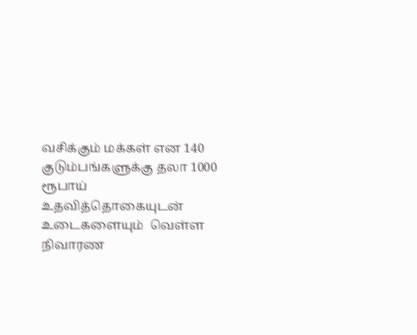வசிக்கும் மக்கள் என 140 குடும்பங்களுக்கு தலா 1000 ரூபாய் உதவித்தொகையுடன் உடைகளையும்  வெள்ள நிவாரண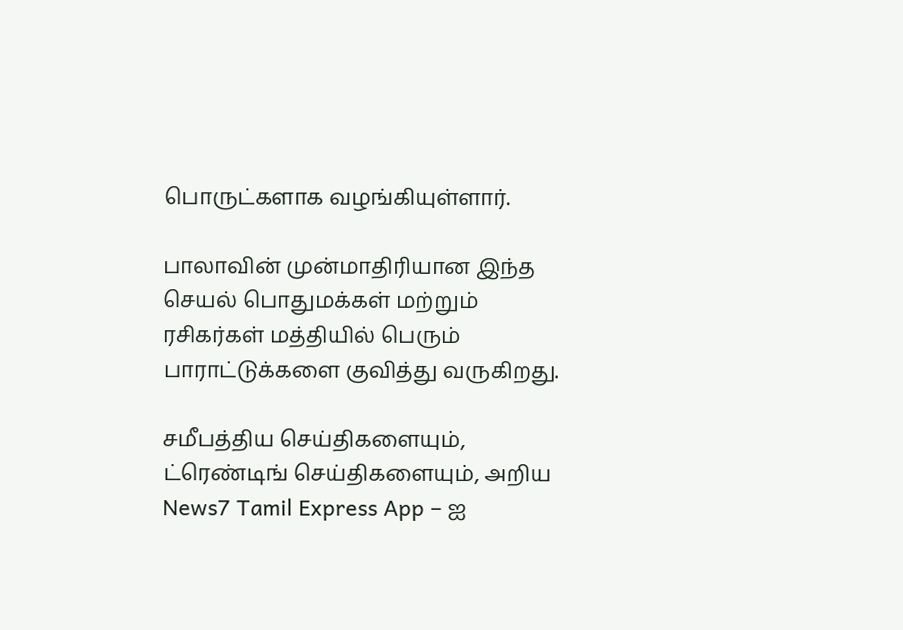பொருட்களாக வழங்கியுள்ளார்.

பாலாவின் முன்மாதிரியான இந்த செயல் பொதுமக்கள் மற்றும் ரசிகர்கள் மத்தியில் பெரும் பாராட்டுக்களை குவித்து வருகிறது.

சமீபத்திய செய்திகளையும், ட்ரெண்டிங் செய்திகளையும், அறிய News7 Tamil Express App – ஐ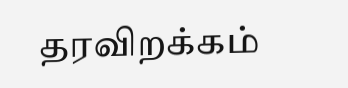தரவிறக்கம்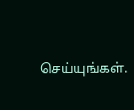செய்யுங்கள்.